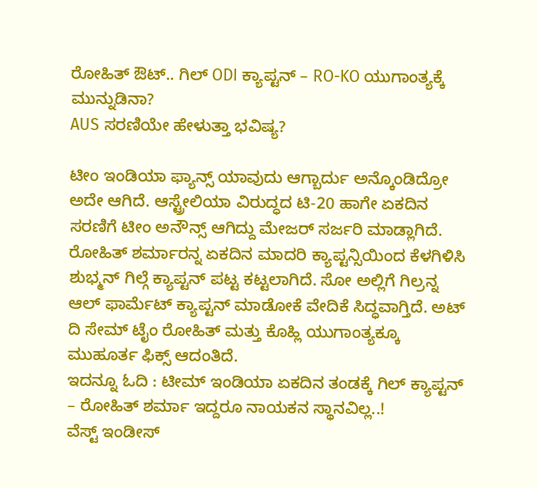ರೋಹಿತ್ ಔಟ್.. ಗಿಲ್ ODI ಕ್ಯಾಪ್ಟನ್ – RO-KO ಯುಗಾಂತ್ಯಕ್ಕೆ ಮುನ್ನುಡಿನಾ?
AUS ಸರಣಿಯೇ ಹೇಳುತ್ತಾ ಭವಿಷ್ಯ?

ಟೀಂ ಇಂಡಿಯಾ ಫ್ಯಾನ್ಸ್ ಯಾವುದು ಆಗ್ಬಾರ್ದು ಅನ್ಕೊಂಡಿದ್ರೋ ಅದೇ ಆಗಿದೆ. ಆಸ್ಟ್ರೇಲಿಯಾ ವಿರುದ್ಧದ ಟಿ-20 ಹಾಗೇ ಏಕದಿನ ಸರಣಿಗೆ ಟೀಂ ಅನೌನ್ಸ್ ಆಗಿದ್ದು ಮೇಜರ್ ಸರ್ಜರಿ ಮಾಡ್ಲಾಗಿದೆ. ರೋಹಿತ್ ಶರ್ಮಾರನ್ನ ಏಕದಿನ ಮಾದರಿ ಕ್ಯಾಪ್ಟನ್ಸಿಯಿಂದ ಕೆಳಗಿಳಿಸಿ ಶುಭ್ಮನ್ ಗಿಲ್ಗೆ ಕ್ಯಾಪ್ಟನ್ ಪಟ್ಟ ಕಟ್ಟಲಾಗಿದೆ. ಸೋ ಅಲ್ಲಿಗೆ ಗಿಲ್ರನ್ನ ಆಲ್ ಫಾರ್ಮೆಟ್ ಕ್ಯಾಪ್ಟನ್ ಮಾಡೋಕೆ ವೇದಿಕೆ ಸಿದ್ಧವಾಗ್ತಿದೆ. ಅಟ್ ದಿ ಸೇಮ್ ಟೈಂ ರೋಹಿತ್ ಮತ್ತು ಕೊಹ್ಲಿ ಯುಗಾಂತ್ಯಕ್ಕೂ ಮುಹೂರ್ತ ಫಿಕ್ಸ್ ಆದಂತಿದೆ.
ಇದನ್ನೂ ಓದಿ : ಟೀಮ್ ಇಂಡಿಯಾ ಏಕದಿನ ತಂಡಕ್ಕೆ ಗಿಲ್ ಕ್ಯಾಪ್ಟನ್ – ರೋಹಿತ್ ಶರ್ಮಾ ಇದ್ದರೂ ನಾಯಕನ ಸ್ಥಾನವಿಲ್ಲ..!
ವೆಸ್ಟ್ ಇಂಡೀಸ್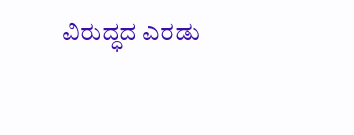ವಿರುದ್ಧದ ಎರಡು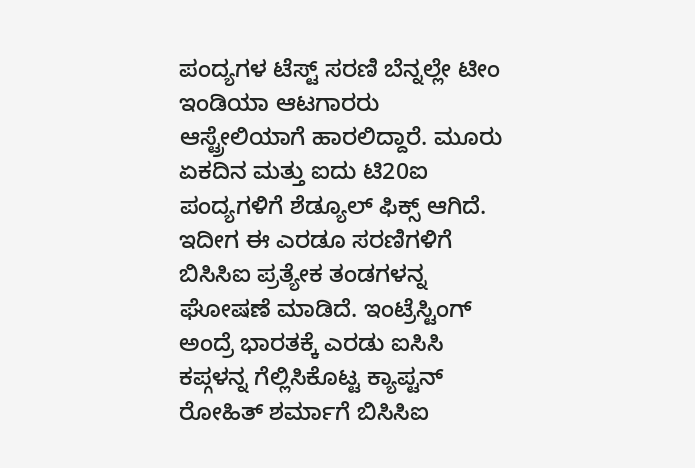ಪಂದ್ಯಗಳ ಟೆಸ್ಟ್ ಸರಣಿ ಬೆನ್ನಲ್ಲೇ ಟೀಂ ಇಂಡಿಯಾ ಆಟಗಾರರು ಆಸ್ಟ್ರೇಲಿಯಾಗೆ ಹಾರಲಿದ್ದಾರೆ. ಮೂರು ಏಕದಿನ ಮತ್ತು ಐದು ಟಿ20ಐ ಪಂದ್ಯಗಳಿಗೆ ಶೆಡ್ಯೂಲ್ ಫಿಕ್ಸ್ ಆಗಿದೆ. ಇದೀಗ ಈ ಎರಡೂ ಸರಣಿಗಳಿಗೆ ಬಿಸಿಸಿಐ ಪ್ರತ್ಯೇಕ ತಂಡಗಳನ್ನ ಘೋಷಣೆ ಮಾಡಿದೆ. ಇಂಟ್ರೆಸ್ಟಿಂಗ್ ಅಂದ್ರೆ ಭಾರತಕ್ಕೆ ಎರಡು ಐಸಿಸಿ ಕಪ್ಗಳನ್ನ ಗೆಲ್ಲಿಸಿಕೊಟ್ಟ ಕ್ಯಾಪ್ಟನ್ ರೋಹಿತ್ ಶರ್ಮಾಗೆ ಬಿಸಿಸಿಐ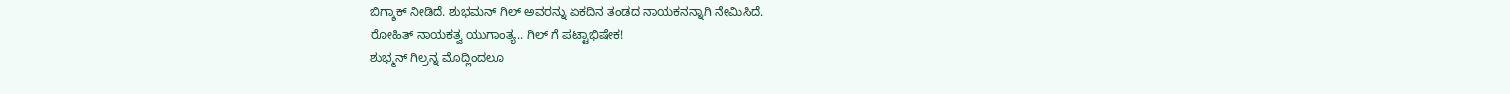ಬಿಗ್ಶಾಕ್ ನೀಡಿದೆ. ಶುಭಮನ್ ಗಿಲ್ ಅವರನ್ನು ಏಕದಿನ ತಂಡದ ನಾಯಕನನ್ನಾಗಿ ನೇಮಿಸಿದೆ.
ರೋಹಿತ್ ನಾಯಕತ್ವ ಯುಗಾಂತ್ಯ.. ಗಿಲ್ ಗೆ ಪಟ್ಟಾಭಿಷೇಕ!
ಶುಭ್ಮನ್ ಗಿಲ್ರನ್ನ ಮೊದ್ಲಿಂದಲೂ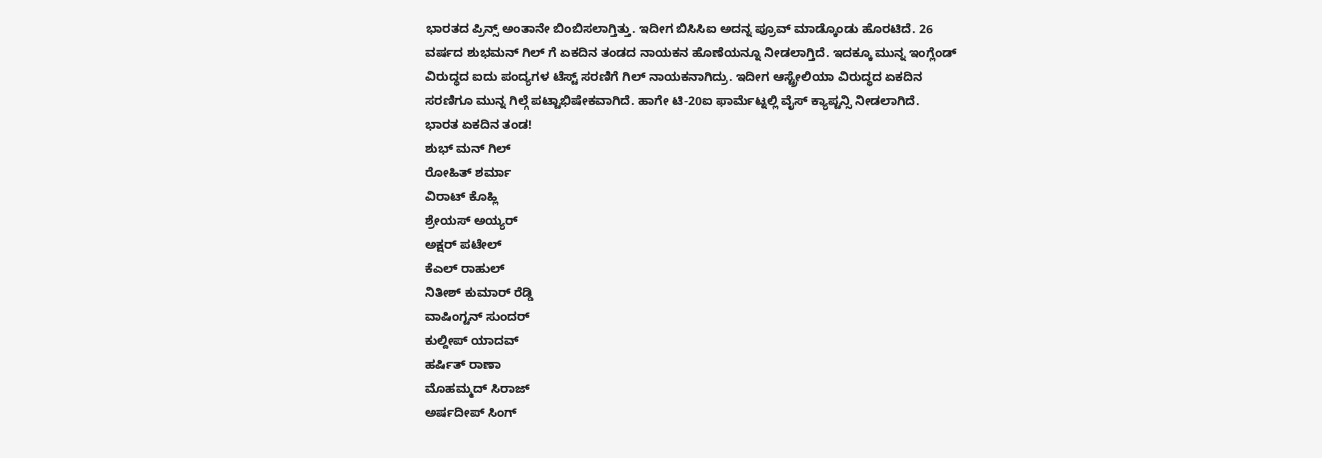ಭಾರತದ ಪ್ರಿನ್ಸ್ ಅಂತಾನೇ ಬಿಂಬಿಸಲಾಗ್ತಿತ್ತು. ಇದೀಗ ಬಿಸಿಸಿಐ ಅದನ್ನ ಪ್ರೂವ್ ಮಾಡ್ಕೊಂಡು ಹೊರಟಿದೆ. 26 ವರ್ಷದ ಶುಭಮನ್ ಗಿಲ್ ಗೆ ಏಕದಿನ ತಂಡದ ನಾಯಕನ ಹೊಣೆಯನ್ನೂ ನೀಡಲಾಗ್ತಿದೆ. ಇದಕ್ಕೂ ಮುನ್ನ ಇಂಗ್ಲೆಂಡ್ ವಿರುದ್ಧದ ಐದು ಪಂದ್ಯಗಳ ಟೆಸ್ಟ್ ಸರಣಿಗೆ ಗಿಲ್ ನಾಯಕನಾಗಿದ್ರು. ಇದೀಗ ಆಸ್ಟ್ರೇಲಿಯಾ ವಿರುದ್ಧದ ಏಕದಿನ ಸರಣಿಗೂ ಮುನ್ನ ಗಿಲ್ಗೆ ಪಟ್ಟಾಭಿಷೇಕವಾಗಿದೆ. ಹಾಗೇ ಟಿ-20ಐ ಫಾರ್ಮೆಟ್ನಲ್ಲಿ ವೈಸ್ ಕ್ಯಾಪ್ಟನ್ಸಿ ನೀಡಲಾಗಿದೆ.
ಭಾರತ ಏಕದಿನ ತಂಡ!
ಶುಭ್ ಮನ್ ಗಿಲ್
ರೋಹಿತ್ ಶರ್ಮಾ
ವಿರಾಟ್ ಕೊಹ್ಲಿ
ಶ್ರೇಯಸ್ ಅಯ್ಯರ್
ಅಕ್ಷರ್ ಪಟೇಲ್
ಕೆಎಲ್ ರಾಹುಲ್
ನಿತೀಶ್ ಕುಮಾರ್ ರೆಡ್ಡಿ
ವಾಷಿಂಗ್ಟನ್ ಸುಂದರ್
ಕುಲ್ದೀಪ್ ಯಾದವ್
ಹರ್ಷಿತ್ ರಾಣಾ
ಮೊಹಮ್ಮದ್ ಸಿರಾಜ್
ಅರ್ಷದೀಪ್ ಸಿಂಗ್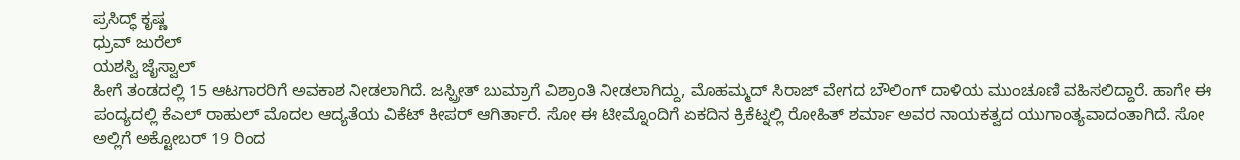ಪ್ರಸಿದ್ಧ್ ಕೃಷ್ಣ
ಧ್ರುವ್ ಜುರೆಲ್
ಯಶಸ್ವಿ ಜೈಸ್ವಾಲ್
ಹೀಗೆ ತಂಡದಲ್ಲಿ 15 ಆಟಗಾರರಿಗೆ ಅವಕಾಶ ನೀಡಲಾಗಿದೆ. ಜಸ್ಪ್ರೀತ್ ಬುಮ್ರಾಗೆ ವಿಶ್ರಾಂತಿ ನೀಡಲಾಗಿದ್ದು, ಮೊಹಮ್ಮದ್ ಸಿರಾಜ್ ವೇಗದ ಬೌಲಿಂಗ್ ದಾಳಿಯ ಮುಂಚೂಣಿ ವಹಿಸಲಿದ್ದಾರೆ. ಹಾಗೇ ಈ ಪಂದ್ಯದಲ್ಲಿ ಕೆಎಲ್ ರಾಹುಲ್ ಮೊದಲ ಆದ್ಯತೆಯ ವಿಕೆಟ್ ಕೀಪರ್ ಆಗಿರ್ತಾರೆ. ಸೋ ಈ ಟೀಮ್ನೊಂದಿಗೆ ಏಕದಿನ ಕ್ರಿಕೆಟ್ನಲ್ಲಿ ರೋಹಿತ್ ಶರ್ಮಾ ಅವರ ನಾಯಕತ್ವದ ಯುಗಾಂತ್ಯವಾದಂತಾಗಿದೆ. ಸೋ ಅಲ್ಲಿಗೆ ಅಕ್ಟೋಬರ್ 19 ರಿಂದ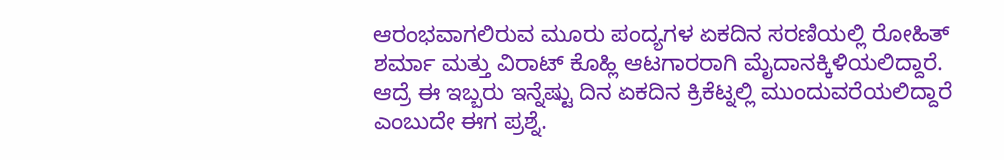ಆರಂಭವಾಗಲಿರುವ ಮೂರು ಪಂದ್ಯಗಳ ಏಕದಿನ ಸರಣಿಯಲ್ಲಿ ರೋಹಿತ್ ಶರ್ಮಾ ಮತ್ತು ವಿರಾಟ್ ಕೊಹ್ಲಿ ಆಟಗಾರರಾಗಿ ಮೈದಾನಕ್ಕಿಳಿಯಲಿದ್ದಾರೆ. ಆದ್ರೆ ಈ ಇಬ್ಬರು ಇನ್ನೆಷ್ಟು ದಿನ ಏಕದಿನ ಕ್ರಿಕೆಟ್ನಲ್ಲಿ ಮುಂದುವರೆಯಲಿದ್ದಾರೆ ಎಂಬುದೇ ಈಗ ಪ್ರಶ್ನೆ.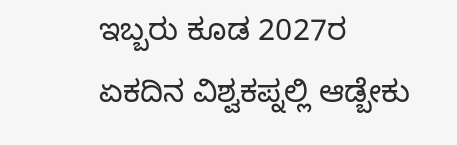ಇಬ್ಬರು ಕೂಡ 2027ರ ಏಕದಿನ ವಿಶ್ವಕಪ್ನಲ್ಲಿ ಆಡ್ಬೇಕು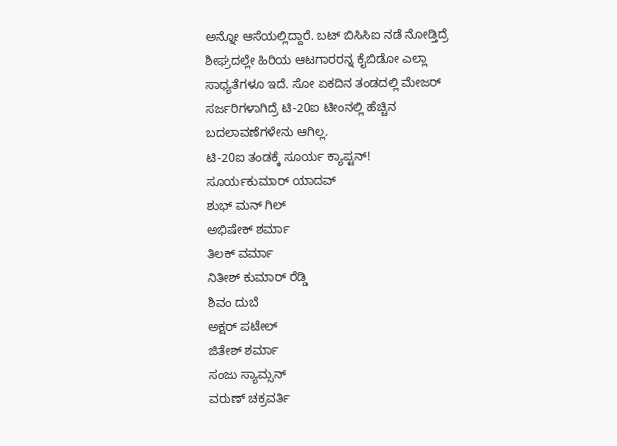ಅನ್ನೋ ಆಸೆಯಲ್ಲಿದ್ದಾರೆ. ಬಟ್ ಬಿಸಿಸಿಐ ನಡೆ ನೋಡ್ತಿದ್ರೆ ಶೀಘ್ರದಲ್ಲೇ ಹಿರಿಯ ಆಟಗಾರರನ್ನ ಕೈಬಿಡೋ ಎಲ್ಲಾ ಸಾಧ್ಯತೆಗಳೂ ಇದೆ. ಸೋ ಏಕದಿನ ತಂಡದಲ್ಲಿ ಮೇಜರ್ ಸರ್ಜರಿಗಳಾಗಿದ್ರೆ ಟಿ-20ಐ ಟೀಂನಲ್ಲಿ ಹೆಚ್ಚಿನ ಬದಲಾವಣೆಗಳೇನು ಆಗಿಲ್ಲ.
ಟಿ-20ಐ ತಂಡಕ್ಕೆ ಸೂರ್ಯ ಕ್ಯಾಪ್ಟನ್!
ಸೂರ್ಯಕುಮಾರ್ ಯಾದವ್
ಶುಭ್ ಮನ್ ಗಿಲ್
ಅಭಿಷೇಕ್ ಶರ್ಮಾ
ತಿಲಕ್ ವರ್ಮಾ
ನಿತೀಶ್ ಕುಮಾರ್ ರೆಡ್ಡಿ
ಶಿವಂ ದುಬೆ
ಅಕ್ಷರ್ ಪಟೇಲ್
ಜಿತೇಶ್ ಶರ್ಮಾ
ಸಂಜು ಸ್ಯಾಮ್ಸನ್
ವರುಣ್ ಚಕ್ರವರ್ತಿ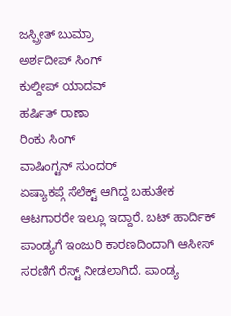ಜಸ್ಪ್ರೀತ್ ಬುಮ್ರಾ
ಅರ್ಶದೀಪ್ ಸಿಂಗ್
ಕುಲ್ದೀಪ್ ಯಾದವ್
ಹರ್ಷಿತ್ ರಾಣಾ
ರಿಂಕು ಸಿಂಗ್
ವಾಷಿಂಗ್ಟನ್ ಸುಂದರ್
ಏಷ್ಯಾಕಪ್ಗೆ ಸೆಲೆಕ್ಟ್ ಆಗಿದ್ದ ಬಹುತೇಕ ಆಟಗಾರರೇ ಇಲ್ಲೂ ಇದ್ದಾರೆ. ಬಟ್ ಹಾರ್ದಿಕ್ ಪಾಂಡ್ಯಗೆ ಇಂಜುರಿ ಕಾರಣದಿಂದಾಗಿ ಆಸೀಸ್ ಸರಣಿಗೆ ರೆಸ್ಟ್ ನೀಡಲಾಗಿದೆ. ಪಾಂಡ್ಯ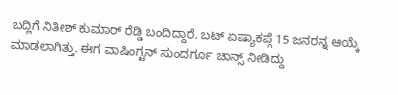ಬದ್ಲಿಗೆ ನಿತೀಶ್ ಕುಮಾರ್ ರೆಡ್ಡಿ ಬಂದಿದ್ದಾರೆ. ಬಟ್ ಏಷ್ಯಾಕಪ್ಗೆ 15 ಜನರನ್ನ ಆಯ್ಕೆ ಮಾಡಲಾಗಿತ್ತು. ಈಗ ವಾಷಿಂಗ್ಟನ್ ಸುಂದರ್ಗೂ ಚಾನ್ಸ್ ನೀಡಿದ್ದು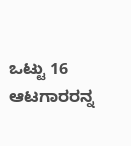ಒಟ್ಟು 16 ಆಟಗಾರರನ್ನ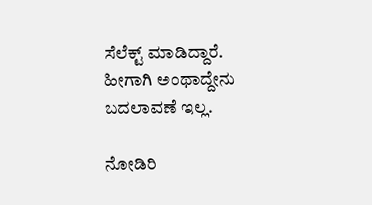ಸೆಲೆಕ್ಟ್ ಮಾಡಿದ್ದಾರೆ. ಹೀಗಾಗಿ ಅಂಥಾದ್ದೇನು ಬದಲಾವಣೆ ಇಲ್ಲ.

ನೋಡಿರಿ